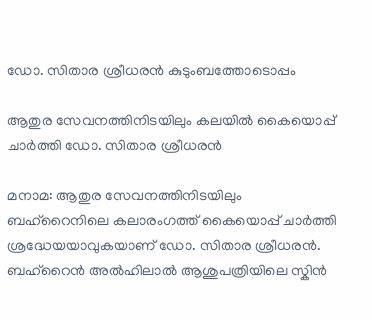ഡോ. സിതാര ശ്രീധരൻ കുടുംബത്തോടൊപ്പം

ആതുര സേവനത്തിനിടയിലും കലയിൽ കൈയൊപ്പ് ചാർത്തി ഡോ. സിതാര ശ്രീധരൻ

മനാമ: ആതുര സേവനത്തിനിടയിലും ബഹ്റൈനിലെ കലാരംഗത്ത് കൈയൊപ്പ് ചാർത്തി ശ്രദ്ധേയയാവുകയാണ് ഡോ. സിതാര ശ്രീധരൻ. ബഹ്റൈൻ അൽഹിലാൽ ആശുപത്രിയിലെ സ്കിൻ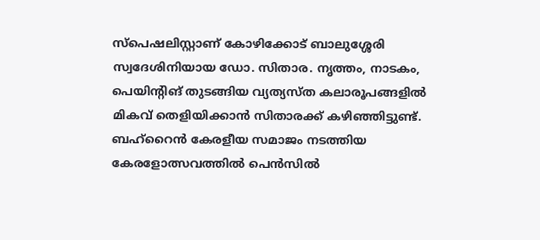സ്പെഷലിസ്റ്റാണ് കോഴിക്കോട് ബാലുശ്ശേരി സ്വദേശിനിയായ ഡോ. സിതാര. നൃത്തം, നാടകം, പെയിന്റിങ് തുടങ്ങിയ വ്യത്യസ്ത കലാരൂപങ്ങളിൽ മികവ് തെളിയിക്കാൻ സിതാരക്ക് കഴിഞ്ഞിട്ടുണ്ട്. ബഹ്റൈൻ കേരളീയ സമാജം നടത്തിയ കേരളോത്സവത്തിൽ പെൻസിൽ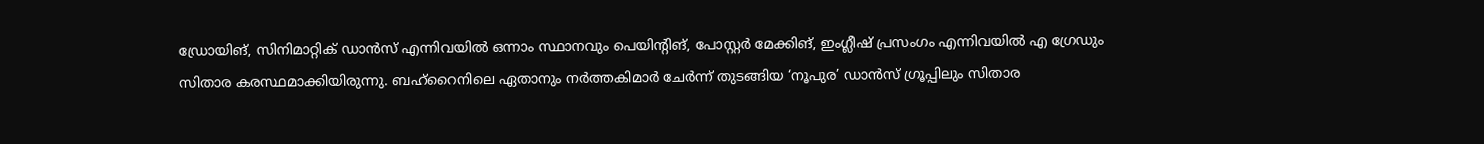ഡ്രോയിങ്, സിനിമാറ്റിക് ഡാൻസ് എന്നിവയിൽ ഒന്നാം സ്ഥാനവും പെയിന്റിങ്, പോസ്റ്റർ മേക്കിങ്, ഇംഗ്ലീഷ് പ്രസംഗം എന്നിവയിൽ എ ഗ്രേഡും സിതാര കരസ്ഥമാക്കിയിരുന്നു. ബഹ്റൈനിലെ ഏതാനും നർത്തകിമാർ ചേർന്ന് തുടങ്ങിയ ‘നൂപുര’ ഡാൻസ് ഗ്രൂപ്പിലും സിതാര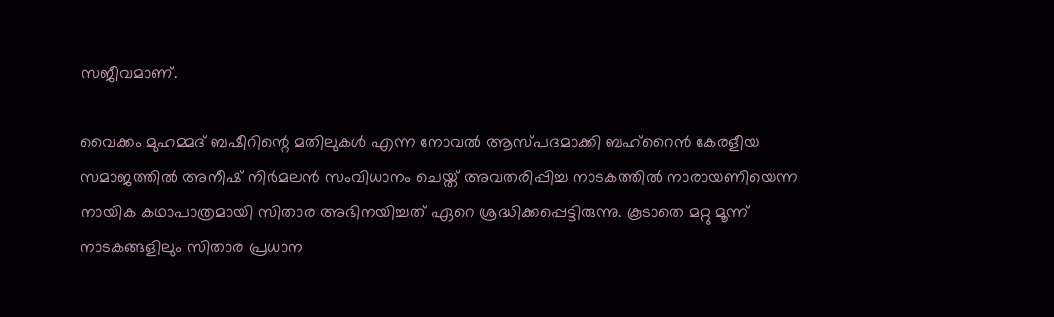സജീവമാണ്.

വൈക്കം മുഹമ്മദ് ബഷീറിന്റെ മതിലുകൾ എന്ന നോവൽ ആസ്പദമാക്കി ബഹ്റൈൻ കേരളീയ സമാജത്തിൽ അനീഷ് നിർമലൻ സംവിധാനം ചെയ്ത് അവതരിപ്പിച്ച നാടകത്തിൽ നാരായണിയെന്ന നായിക കഥാപാത്രമായി സിതാര അഭിനയിച്ചത് ഏറെ ശ്രദ്ധിക്കപ്പെട്ടിരുന്നു. കൂടാതെ മറ്റു മൂന്ന് നാടകങ്ങളിലും സിതാര പ്രധാന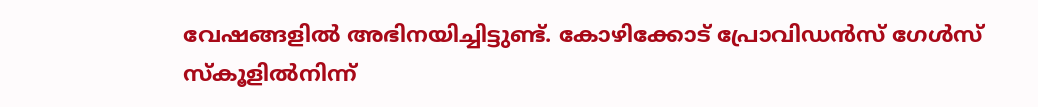വേഷങ്ങളിൽ അഭിനയിച്ചിട്ടുണ്ട്. കോഴിക്കോട് പ്രോവിഡൻസ് ഗേൾസ് സ്കൂളിൽനിന്ന്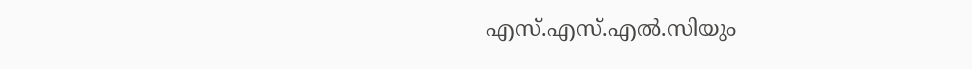എസ്.എസ്.എൽ.സിയും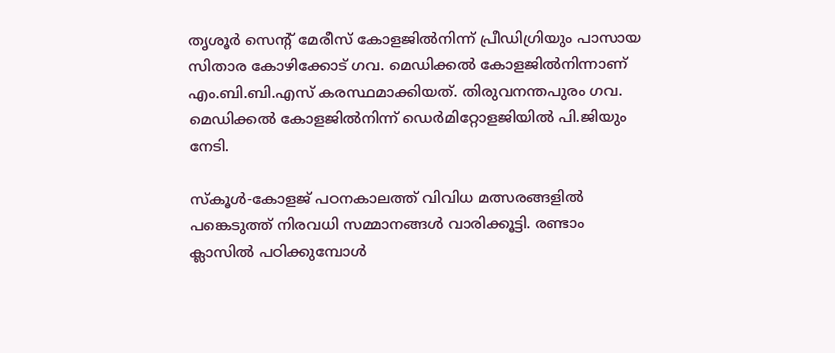തൃശൂർ സെന്റ് മേരീസ് കോളജിൽനിന്ന് പ്രീഡിഗ്രിയും പാസായ സിതാര കോഴിക്കോട് ഗവ. മെഡിക്കൽ കോളജിൽനിന്നാണ് എം.ബി.ബി.എസ് കരസ്ഥമാക്കിയത്. തിരുവനന്തപുരം ഗവ. മെഡിക്കൽ കോളജിൽനിന്ന് ഡെർമിറ്റോളജിയിൽ പി.ജിയും നേടി.

സ്കൂൾ-കോളജ് പഠനകാലത്ത് വിവിധ മത്സരങ്ങളിൽ പങ്കെടുത്ത് നിരവധി സമ്മാനങ്ങൾ വാരിക്കൂട്ടി. രണ്ടാം ക്ലാസിൽ പഠിക്കുമ്പോൾ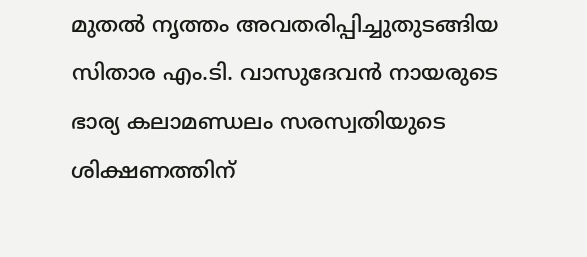മുതൽ നൃത്തം അവതരിപ്പിച്ചുതുടങ്ങിയ സിതാര എം.ടി. വാസുദേവൻ നായരുടെ ഭാര്യ കലാമണ്ഡലം സരസ്വതിയുടെ ശിക്ഷണത്തിന്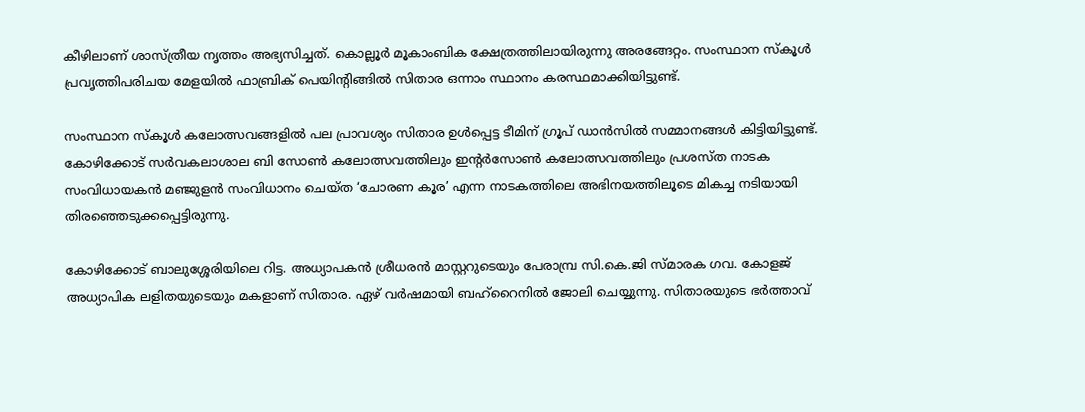കീഴിലാണ് ശാസ്ത്രീയ നൃത്തം അഭ്യസിച്ചത്. കൊല്ലൂർ മൂകാംബിക ക്ഷേത്രത്തിലായിരുന്നു അരങ്ങേറ്റം. സംസ്ഥാന സ്കൂൾ പ്രവൃത്തിപരിചയ മേളയിൽ ഫാബ്രിക് പെയിന്റിങ്ങിൽ സിതാര ഒന്നാം സ്ഥാനം കരസ്ഥമാക്കിയിട്ടുണ്ട്.

സംസ്ഥാന സ്കൂൾ കലോത്സവങ്ങളിൽ പല പ്രാവശ്യം സിതാര ഉൾപ്പെട്ട ടീമിന് ഗ്രൂപ് ഡാൻസിൽ സമ്മാനങ്ങൾ കിട്ടിയിട്ടുണ്ട്. കോഴിക്കോട് സർവകലാശാല ബി സോൺ കലോത്സവത്തിലും ഇന്റർസോൺ കലോത്സവത്തിലും പ്രശസ്ത നാടക സംവിധായകൻ മഞ്ജുളൻ സംവിധാനം ചെയ്ത ‘ചോരണ കൂര’ എന്ന നാടകത്തിലെ അഭിനയത്തിലൂടെ മികച്ച നടിയായി തിരഞ്ഞെടുക്കപ്പെട്ടിരുന്നു.

കോഴിക്കോട് ബാലുശ്ശേരിയിലെ റിട്ട. അധ്യാപകൻ ശ്രീധരൻ മാസ്റ്ററുടെയും പേരാമ്പ്ര സി.കെ.ജി സ്മാരക ഗവ. കോളജ് അധ്യാപിക ലളിതയുടെയും മകളാണ് സിതാര. ഏഴ് വർഷമായി ബഹ്റൈനിൽ ജോലി ചെയ്യുന്നു. സിതാരയുടെ ഭർത്താവ്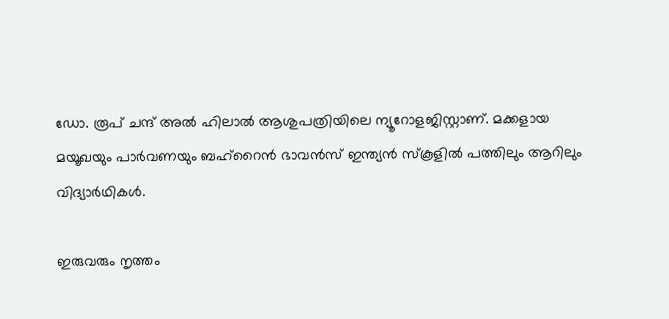ഡോ. രൂപ് ചന്ദ് അൽ ഹിലാൽ ആശുപത്രിയിലെ ന്യൂറോളജിസ്റ്റാണ്. മക്കളായ മയൂഖയും പാർവണയും ബഹ്റൈൻ ഭാവൻസ് ഇന്ത്യൻ സ്കൂളിൽ പത്തിലും ആറിലും വിദ്യാർഥികൾ.

ഇരുവരും നൃത്തം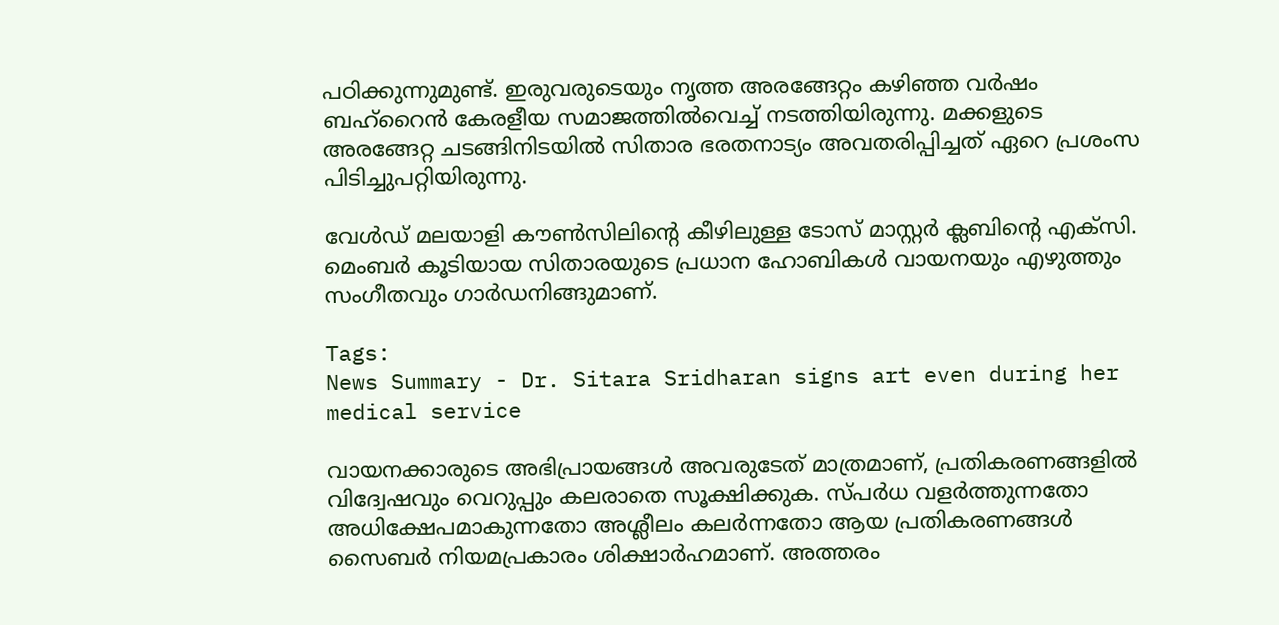പഠിക്കുന്നുമുണ്ട്. ഇരുവരുടെയും നൃത്ത അരങ്ങേറ്റം കഴിഞ്ഞ വർഷം ബഹ്റൈൻ കേരളീയ സമാജത്തിൽവെച്ച് നടത്തിയിരുന്നു. മക്കളുടെ അരങ്ങേറ്റ ചടങ്ങിനിടയിൽ സിതാര ഭരതനാട്യം അവതരിപ്പിച്ചത് ഏറെ പ്രശംസ പിടിച്ചുപറ്റിയിരുന്നു.

വേൾഡ് മലയാളി കൗൺസിലിന്റെ കീഴിലുള്ള ടോസ് മാസ്റ്റർ ക്ലബിന്റെ എക്സി. മെംബർ കൂടിയായ സിതാരയുടെ പ്രധാന ഹോബികൾ വായനയും എഴുത്തും സംഗീതവും ഗാർഡനിങ്ങുമാണ്.

Tags:
News Summary - Dr. Sitara Sridharan signs art even during her medical service

വായനക്കാരുടെ അഭിപ്രായങ്ങള്‍ അവരുടേത് മാത്രമാണ്, പ്രതികരണങ്ങളിൽ വിദ്വേഷവും വെറുപ്പും കലരാതെ സൂക്ഷിക്കുക. സ്പർധ വളർത്തുന്നതോ അധിക്ഷേപമാകുന്നതോ അശ്ലീലം കലർന്നതോ ആയ പ്രതികരണങ്ങൾ സൈബർ നിയമപ്രകാരം ശിക്ഷാർഹമാണ്. അത്തരം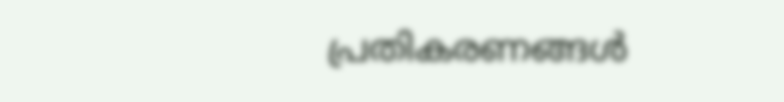പ്രതികരണങ്ങൾ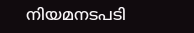നിയമനടപടി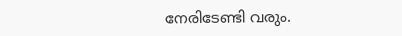നേരിടേണ്ടി വരും.